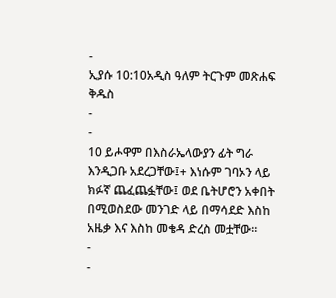-
ኢያሱ 10:10አዲስ ዓለም ትርጉም መጽሐፍ ቅዱስ
-
-
10 ይሖዋም በእስራኤላውያን ፊት ግራ እንዲጋቡ አደረጋቸው፤+ እነሱም ገባኦን ላይ ክፉኛ ጨፈጨፏቸው፤ ወደ ቤትሆሮን አቀበት በሚወስደው መንገድ ላይ በማሳደድ እስከ አዜቃ እና እስከ መቄዳ ድረስ መቷቸው።
-
-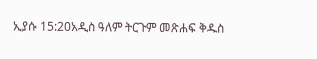ኢያሱ 15:20አዲስ ዓለም ትርጉም መጽሐፍ ቅዱስ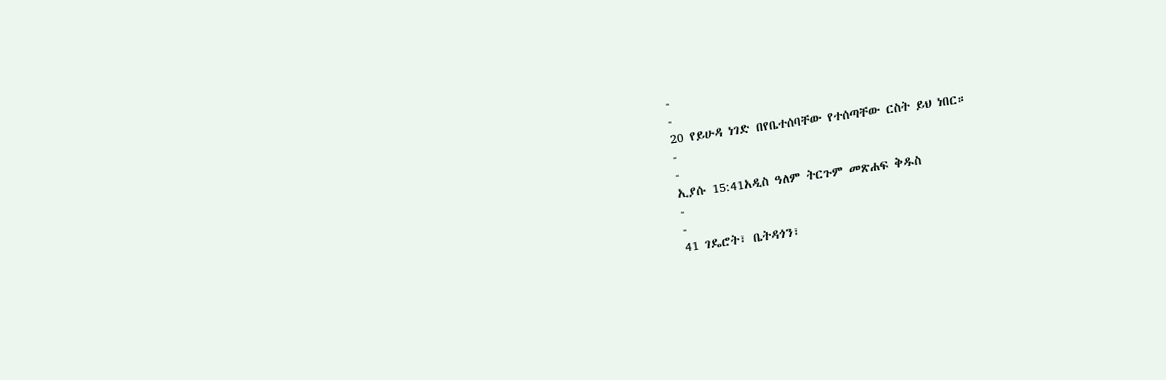-
-
20 የይሁዳ ነገድ በየቤተሰባቸው የተሰጣቸው ርስት ይህ ነበር።
-
-
ኢያሱ 15:41አዲስ ዓለም ትርጉም መጽሐፍ ቅዱስ
-
-
41 ገዴሮት፣ ቤትዳጎን፣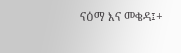ናዕማ እና መቄዳ፤+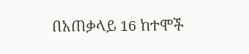በአጠቃላይ 16 ከተሞች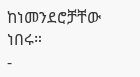ከነመንደሮቻቸው ነበሩ።
-